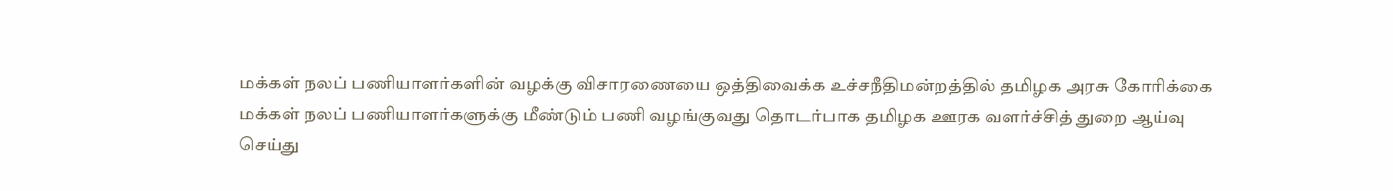மக்கள் நலப் பணியாளர்களின் வழக்கு விசாரணையை ஒத்திவைக்க உச்சநீதிமன்றத்தில் தமிழக அரசு கோரிக்கை
மக்கள் நலப் பணியாளர்களுக்கு மீண்டும் பணி வழங்குவது தொடர்பாக தமிழக ஊரக வளர்ச்சித் துறை ஆய்வு செய்து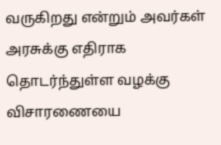வருகிறது என்றும் அவர்கள் அரசுக்கு எதிராக தொடர்ந்துள்ள வழக்கு விசாரணையை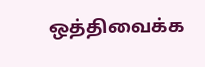ஒத்திவைக்க